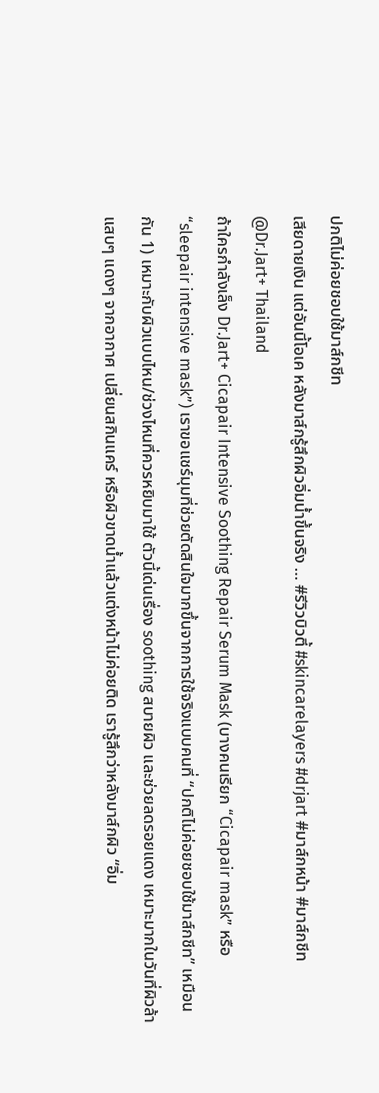ปกติไม่ค่อยชอบใช้มาส์กชีท
เสียดายเงิน แต่อันนี้โอเค หลังมาส์กรู้สึกผิวอิ่มน้ำขึ้นจริง … #รีวิวบิวตี้ #skincarelayers #drjart #มาส์กหน้า #มาส์กชีท @Dr.Jart+ Thailand
ถ้าใครกำลังเล็ง Dr.Jart+ Cicapair Intensive Soothing Repair Serum Mask (บางคนเรียก “Cicapair mask” หรือ “sleepair intensive mask”) เราขอแชร์มุมที่ช่วยตัดสินใจมากขึ้นจากการใช้จริงแบบคนที่ “ปกติไม่ค่อยชอบใช้มาส์กชีท” เหมือนกัน 1) เหมาะกับผิวแบบไหน/ช่วงไหนที่ควรหยิบมาใช้ ตัวนี้เด่นเรื่อง soothing สบายผิว และช่วยลดรอยแดง เหมาะมากในวันที่ผิวล้า แสบๆ แดงๆ จากอากาศ เปลี่ยนสกินแคร์ หรือผิวขาดน้ำแล้วแต่งหน้าไม่ค่อยติด เรารู้สึกว่าหลังมาส์กผิว “อิ่ม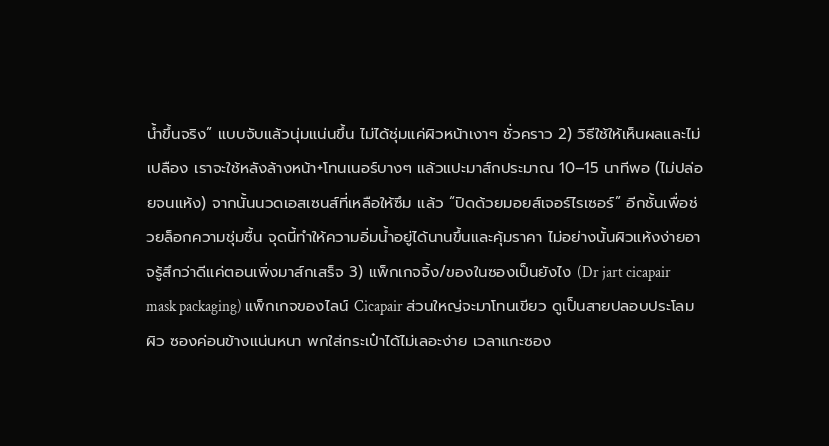น้ำขึ้นจริง” แบบจับแล้วนุ่มแน่นขึ้น ไม่ได้ชุ่มแค่ผิวหน้าเงาๆ ชั่วคราว 2) วิธีใช้ให้เห็นผลและไม่เปลือง เราจะใช้หลังล้างหน้า+โทนเนอร์บางๆ แล้วแปะมาส์กประมาณ 10–15 นาทีพอ (ไม่ปล่อยจนแห้ง) จากนั้นนวดเอสเซนส์ที่เหลือให้ซึม แล้ว “ปิดด้วยมอยส์เจอร์ไรเซอร์” อีกชั้นเพื่อช่วยล็อกความชุ่มชื้น จุดนี้ทำให้ความอิ่มน้ำอยู่ได้นานขึ้นและคุ้มราคา ไม่อย่างนั้นผิวแห้งง่ายอาจรู้สึกว่าดีแค่ตอนเพิ่งมาส์กเสร็จ 3) แพ็กเกจจิ้ง/ของในซองเป็นยังไง (Dr jart cicapair mask packaging) แพ็กเกจของไลน์ Cicapair ส่วนใหญ่จะมาโทนเขียว ดูเป็นสายปลอบประโลมผิว ซองค่อนข้างแน่นหนา พกใส่กระเป๋าได้ไม่เลอะง่าย เวลาแกะซอง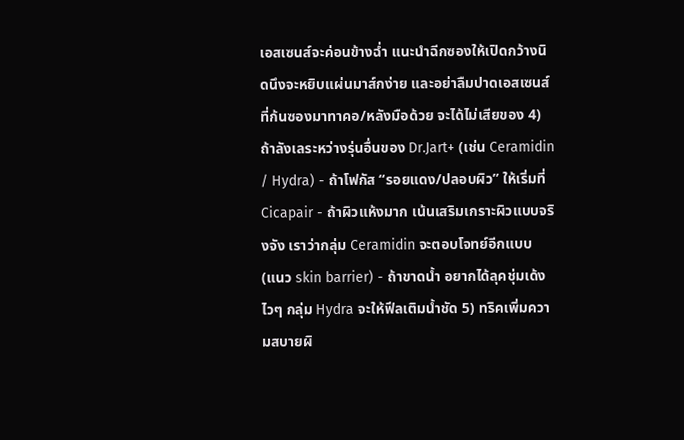เอสเซนส์จะค่อนข้างฉ่ำ แนะนำฉีกซองให้เปิดกว้างนิดนึงจะหยิบแผ่นมาส์กง่าย และอย่าลืมปาดเอสเซนส์ที่ก้นซองมาทาคอ/หลังมือด้วย จะได้ไม่เสียของ 4) ถ้าลังเลระหว่างรุ่นอื่นของ Dr.Jart+ (เช่น Ceramidin / Hydra) - ถ้าโฟกัส “รอยแดง/ปลอบผิว” ให้เริ่มที่ Cicapair - ถ้าผิวแห้งมาก เน้นเสริมเกราะผิวแบบจริงจัง เราว่ากลุ่ม Ceramidin จะตอบโจทย์อีกแบบ (แนว skin barrier) - ถ้าขาดน้ำ อยากได้ลุคชุ่มเด้งไวๆ กลุ่ม Hydra จะให้ฟีลเติมน้ำชัด 5) ทริคเพิ่มความสบายผิ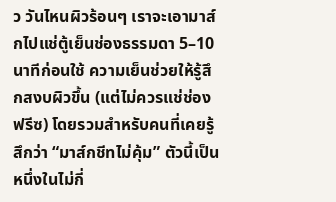ว วันไหนผิวร้อนๆ เราจะเอามาส์กไปแช่ตู้เย็นช่องธรรมดา 5–10 นาทีก่อนใช้ ความเย็นช่วยให้รู้สึกสงบผิวขึ้น (แต่ไม่ควรแช่ช่องฟรีซ) โดยรวมสำหรับคนที่เคยรู้สึกว่า “มาส์กชีทไม่คุ้ม” ตัวนี้เป็นหนึ่งในไม่กี่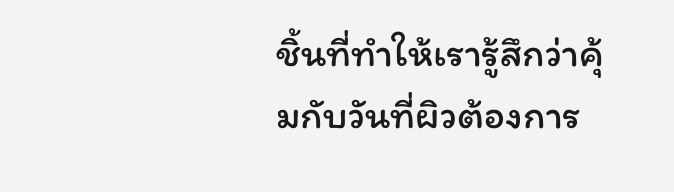ชิ้นที่ทำให้เรารู้สึกว่าคุ้มกับวันที่ผิวต้องการ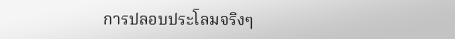การปลอบประโลมจริงๆ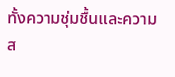ทั้งความชุ่มชื้นและความส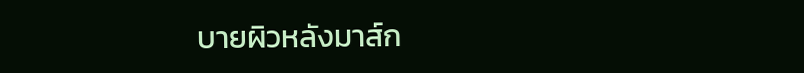บายผิวหลังมาส์ก